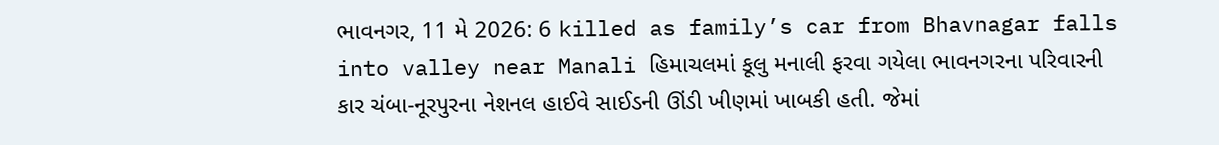ભાવનગર, 11 મે 2026: 6 killed as family’s car from Bhavnagar falls into valley near Manali હિમાચલમાં કૂલુ મનાલી ફરવા ગયેલા ભાવનગરના પરિવારની કાર ચંબા-નૂરપુરના નેશનલ હાઈવે સાઈડની ઊંડી ખીણમાં ખાબકી હતી. જેમાં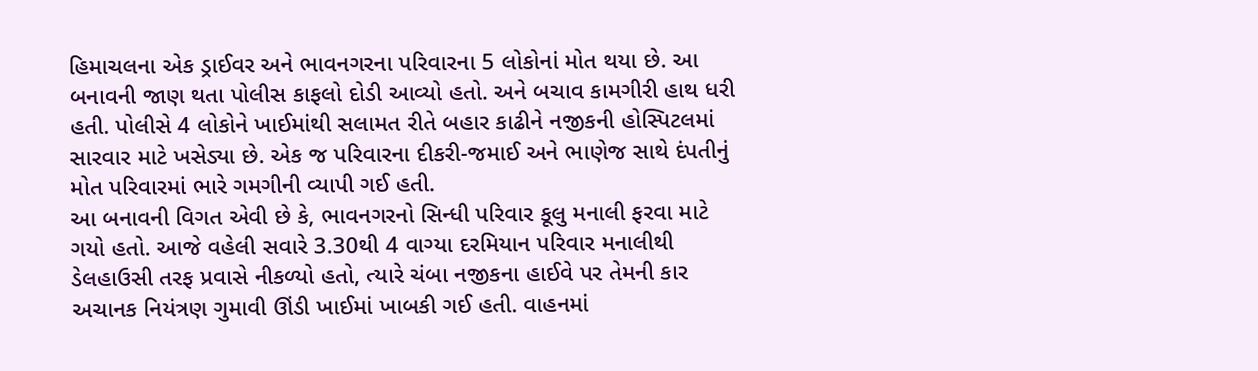હિમાચલના એક ડ્રાઈવર અને ભાવનગરના પરિવારના 5 લોકોનાં મોત થયા છે. આ બનાવની જાણ થતા પોલીસ કાફલો દોડી આવ્યો હતો. અને બચાવ કામગીરી હાથ ધરી હતી. પોલીસે 4 લોકોને ખાઈમાંથી સલામત રીતે બહાર કાઢીને નજીકની હોસ્પિટલમાં સારવાર માટે ખસેડ્યા છે. એક જ પરિવારના દીકરી-જમાઈ અને ભાણેજ સાથે દંપતીનું મોત પરિવારમાં ભારે ગમગીની વ્યાપી ગઈ હતી.
આ બનાવની વિગત એવી છે કે, ભાવનગરનો સિન્ધી પરિવાર કૂલુ મનાલી ફરવા માટે ગયો હતો. આજે વહેલી સવારે 3.30થી 4 વાગ્યા દરમિયાન પરિવાર મનાલીથી ડેલહાઉસી તરફ પ્રવાસે નીકળ્યો હતો, ત્યારે ચંબા નજીકના હાઈવે પર તેમની કાર અચાનક નિયંત્રણ ગુમાવી ઊંડી ખાઈમાં ખાબકી ગઈ હતી. વાહનમાં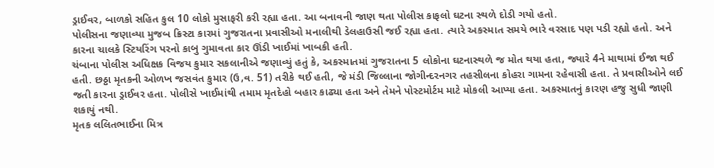ડ્રાઈવર, બાળકો સહિત કુલ 10 લોકો મુસાફરી કરી રહ્યા હતા. આ બનાવની જાણ થતા પોલીસ કાફલો ઘટના સ્થળે દોડી ગયો હતો.
પોલીસના જણાવ્યા મુજબ ક્રિસ્ટા કારમાં ગુજરાતના પ્રવાસીઓ મનાલીથી ડેલહાઉસી જઈ રહ્યા હતા. ત્યારે અકસ્માત સમયે ભારે વરસાદ પણ પડી રહ્યો હતો. અને કારના ચાલકે સ્ટિયરિંગ પરનો કાબુ ગુમાવતા કાર ઊંડી ખાઈમાં ખાબકી હતી.
ચંબાના પોલીસ અધિક્ષક વિજય કુમાર સકલાનીએ જણાવ્યું હતું કે, અકસ્માતમાં ગુજરાતના 5 લોકોના ઘટનાસ્થળે જ મોત થયા હતા, જ્યારે 4ને માથામાં ઈજા થઈ હતી. છઠ્ઠા મૃતકની ઓળખ જસવંત કુમાર (ઉ,વ. 51) તરીકે થઈ હતી, જે મંડી જિલ્લાના જોગીન્દરનગર તહસીલના કોહરા ગામના રહેવાસી હતા. તે પ્રવાસીઓને લઈ જતી કારના ડ્રાઈવર હતા. પોલીસે ખાઈમાંથી તમામ મૃતદેહો બહાર કાઢ્યા હતા અને તેમને પોસ્ટમોર્ટમ માટે મોકલી આપ્યા હતા. અકસ્માતનું કારણ હજુ સુધી જાણી શકાયું નથી.
મૃતક લલિતભાઈના મિત્ર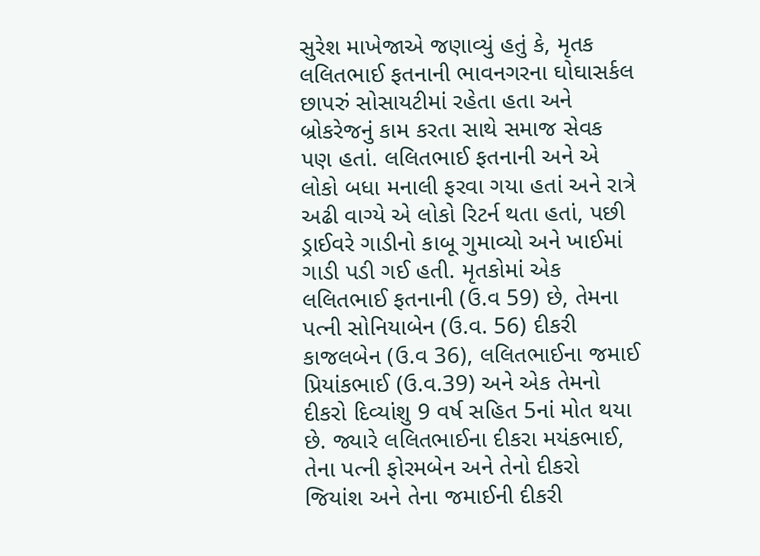સુરેશ માખેજાએ જણાવ્યું હતું કે, મૃતક લલિતભાઈ ફતનાની ભાવનગરના ઘોઘાસર્કલ છાપરું સોસાયટીમાં રહેતા હતા અને બ્રોકરેજનું કામ કરતા સાથે સમાજ સેવક પણ હતાં. લલિતભાઈ ફતનાની અને એ લોકો બધા મનાલી ફરવા ગયા હતાં અને રાત્રે અઢી વાગ્યે એ લોકો રિટર્ન થતા હતાં, પછી ડ્રાઈવરે ગાડીનો કાબૂ ગુમાવ્યો અને ખાઈમાં ગાડી પડી ગઈ હતી. મૃતકોમાં એક લલિતભાઈ ફતનાની (ઉ.વ 59) છે, તેમના પત્ની સોનિયાબેન (ઉ.વ. 56) દીકરી કાજલબેન (ઉ.વ 36), લલિતભાઈના જમાઈ પ્રિયાંકભાઈ (ઉ.વ.39) અને એક તેમનો દીકરો દિવ્યાંશુ 9 વર્ષ સહિત 5નાં મોત થયા છે. જ્યારે લલિતભાઈના દીકરા મયંકભાઈ, તેના પત્ની ફોરમબેન અને તેનો દીકરો જિયાંશ અને તેના જમાઈની દીકરી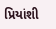પ્રિયાંશી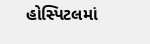હોસ્પિટલમાં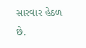સારવાર હેઠળ છે.